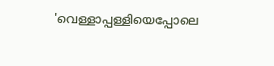'വെള്ളാപ്പള്ളിയെപ്പോലെ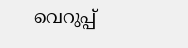വെറുപ്പ്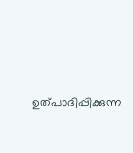ഉത്പാദിപ്പിക്കുന്ന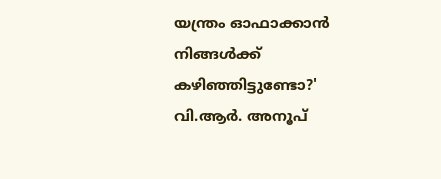യന്ത്രം ഓഫാക്കാൻ നിങ്ങൾക്ക് കഴിഞ്ഞിട്ടുണ്ടോ?' വി.ആർ. അനൂപ്